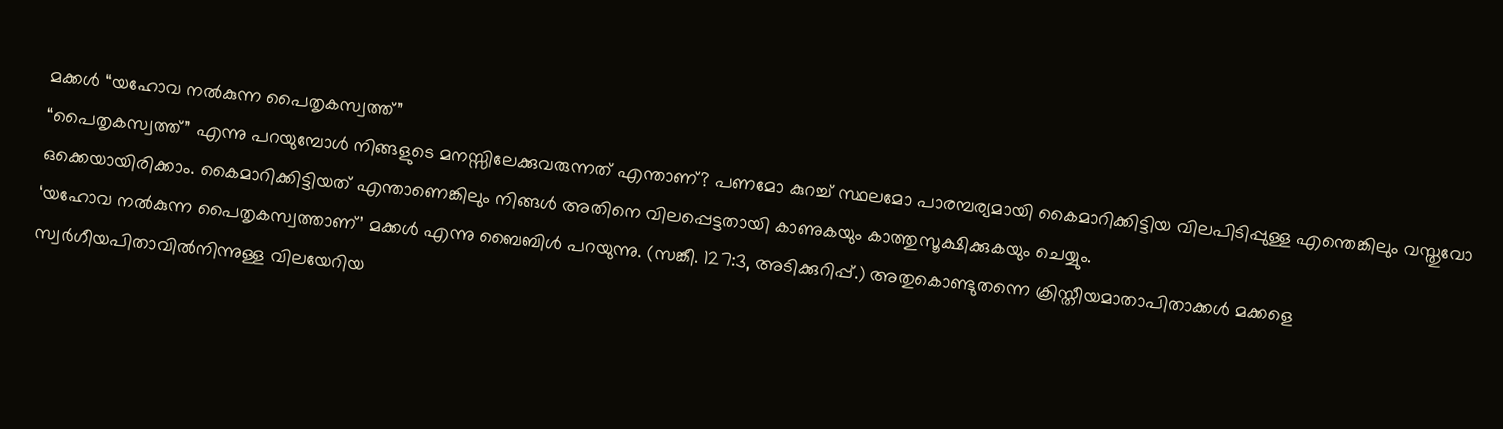മക്കൾ “യഹോവ നൽകുന്ന പൈതൃകസ്വത്ത്”
“പൈതൃകസ്വത്ത്” എന്നു പറയുമ്പോൾ നിങ്ങളുടെ മനസ്സിലേക്കുവരുന്നത് എന്താണ്? പണമോ കുറച്ച് സ്ഥലമോ പാരമ്പര്യമായി കൈമാറിക്കിട്ടിയ വിലപിടിപ്പുള്ള എന്തെങ്കിലും വസ്തുവോ ഒക്കെയായിരിക്കാം. കൈമാറിക്കിട്ടിയത് എന്താണെങ്കിലും നിങ്ങൾ അതിനെ വിലപ്പെട്ടതായി കാണുകയും കാത്തുസൂക്ഷിക്കുകയും ചെയ്യും.
‘യഹോവ നൽകുന്ന പൈതൃകസ്വത്താണ്’ മക്കൾ എന്നു ബൈബിൾ പറയുന്നു. (സങ്കീ. 127:3, അടിക്കുറിപ്പ്.) അതുകൊണ്ടുതന്നെ ക്രിസ്തീയമാതാപിതാക്കൾ മക്കളെ സ്വർഗീയപിതാവിൽനിന്നുള്ള വിലയേറിയ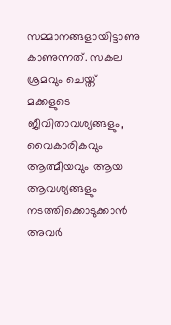സമ്മാനങ്ങളായിട്ടാണു കാണുന്നത്. സകല ശ്രമവും ചെയ്ത് മക്കളുടെ ജീവിതാവശ്യങ്ങളും, വൈകാരികവും ആത്മീയവും ആയ ആവശ്യങ്ങളും നടത്തിക്കൊടുക്കാൻ അവർ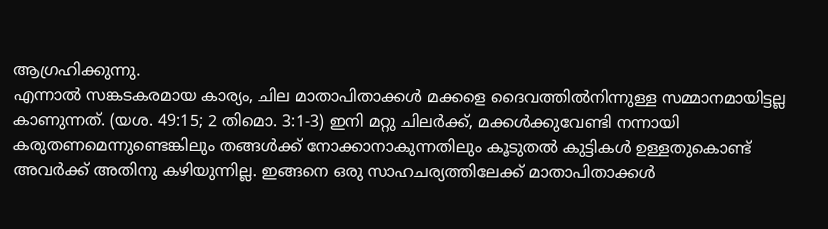ആഗ്രഹിക്കുന്നു.
എന്നാൽ സങ്കടകരമായ കാര്യം, ചില മാതാപിതാക്കൾ മക്കളെ ദൈവത്തിൽനിന്നുള്ള സമ്മാനമായിട്ടല്ല കാണുന്നത്. (യശ. 49:15; 2 തിമൊ. 3:1-3) ഇനി മറ്റു ചിലർക്ക്, മക്കൾക്കുവേണ്ടി നന്നായി കരുതണമെന്നുണ്ടെങ്കിലും തങ്ങൾക്ക് നോക്കാനാകുന്നതിലും കൂടുതൽ കുട്ടികൾ ഉള്ളതുകൊണ്ട് അവർക്ക് അതിനു കഴിയുന്നില്ല. ഇങ്ങനെ ഒരു സാഹചര്യത്തിലേക്ക് മാതാപിതാക്കൾ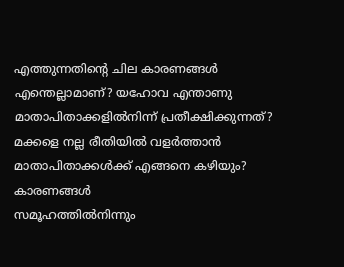എത്തുന്നതിന്റെ ചില കാരണങ്ങൾ എന്തെല്ലാമാണ്? യഹോവ എന്താണു മാതാപിതാക്കളിൽനിന്ന് പ്രതീക്ഷിക്കുന്നത്? മക്കളെ നല്ല രീതിയിൽ വളർത്താൻ മാതാപിതാക്കൾക്ക് എങ്ങനെ കഴിയും?
കാരണങ്ങൾ
സമൂഹത്തിൽനിന്നും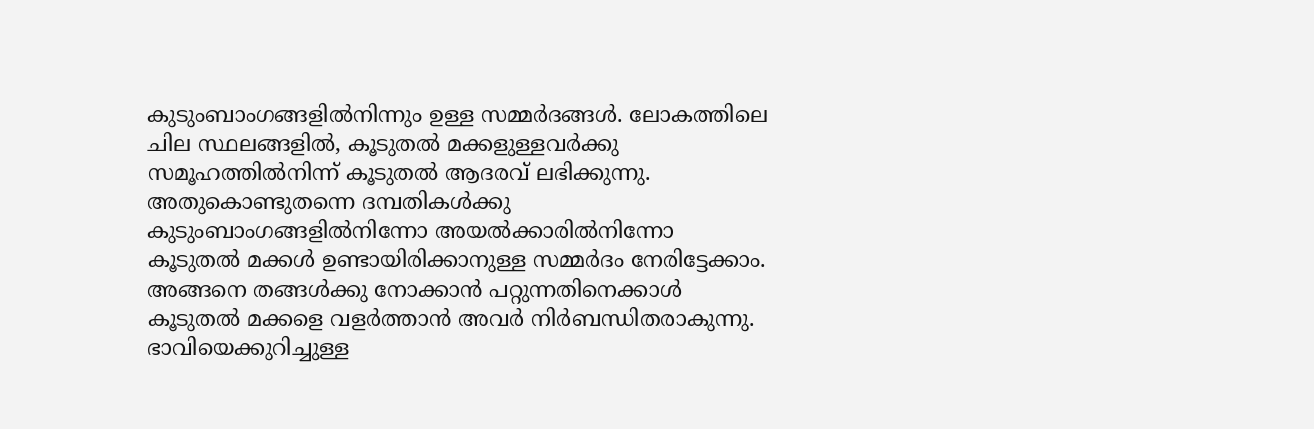കുടുംബാംഗങ്ങളിൽനിന്നും ഉള്ള സമ്മർദങ്ങൾ. ലോകത്തിലെ ചില സ്ഥലങ്ങളിൽ, കൂടുതൽ മക്കളുള്ളവർക്കു സമൂഹത്തിൽനിന്ന് കൂടുതൽ ആദരവ് ലഭിക്കുന്നു. അതുകൊണ്ടുതന്നെ ദമ്പതികൾക്കു കുടുംബാംഗങ്ങളിൽനിന്നോ അയൽക്കാരിൽനിന്നോ കൂടുതൽ മക്കൾ ഉണ്ടായിരിക്കാനുള്ള സമ്മർദം നേരിട്ടേക്കാം. അങ്ങനെ തങ്ങൾക്കു നോക്കാൻ പറ്റുന്നതിനെക്കാൾ കൂടുതൽ മക്കളെ വളർത്താൻ അവർ നിർബന്ധിതരാകുന്നു.
ഭാവിയെക്കുറിച്ചുള്ള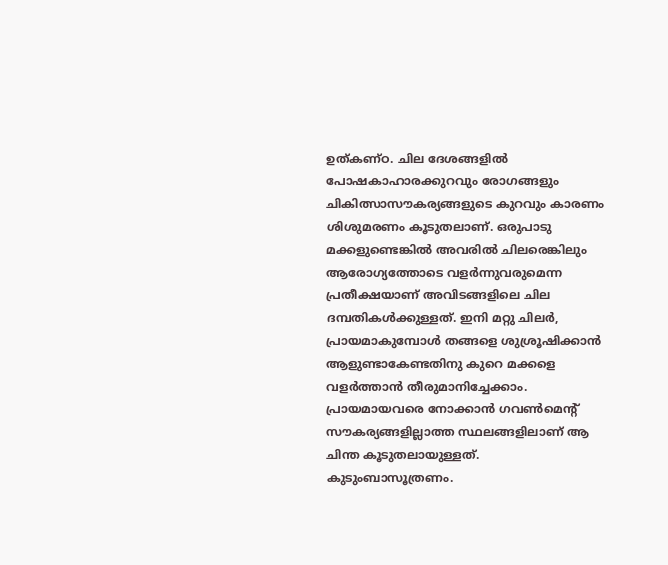ഉത്കണ്ഠ. ചില ദേശങ്ങളിൽ പോഷകാഹാരക്കുറവും രോഗങ്ങളും ചികിത്സാസൗകര്യങ്ങളുടെ കുറവും കാരണം ശിശുമരണം കൂടുതലാണ്. ഒരുപാടു മക്കളുണ്ടെങ്കിൽ അവരിൽ ചിലരെങ്കിലും ആരോഗ്യത്തോടെ വളർന്നുവരുമെന്ന പ്രതീക്ഷയാണ് അവിടങ്ങളിലെ ചില ദമ്പതികൾക്കുള്ളത്. ഇനി മറ്റു ചിലർ, പ്രായമാകുമ്പോൾ തങ്ങളെ ശുശ്രൂഷിക്കാൻ ആളുണ്ടാകേണ്ടതിനു കുറെ മക്കളെ വളർത്താൻ തീരുമാനിച്ചേക്കാം. പ്രായമായവരെ നോക്കാൻ ഗവൺമെന്റ് സൗകര്യങ്ങളില്ലാത്ത സ്ഥലങ്ങളിലാണ് ആ ചിന്ത കൂടുതലായുള്ളത്.
കുടുംബാസൂത്രണം.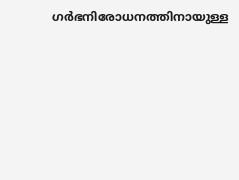ഗർഭനിരോധനത്തിനായുള്ള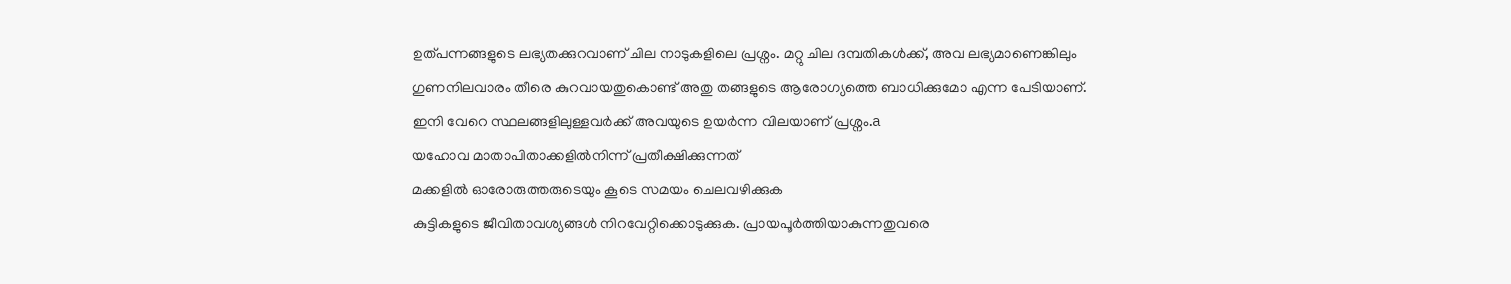ഉത്പന്നങ്ങളുടെ ലഭ്യതക്കുറവാണ് ചില നാടുകളിലെ പ്രശ്നം. മറ്റു ചില ദമ്പതികൾക്ക്, അവ ലഭ്യമാണെങ്കിലും ഗുണനിലവാരം തീരെ കുറവായതുകൊണ്ട് അതു തങ്ങളുടെ ആരോഗ്യത്തെ ബാധിക്കുമോ എന്ന പേടിയാണ്. ഇനി വേറെ സ്ഥലങ്ങളിലുള്ളവർക്ക് അവയുടെ ഉയർന്ന വിലയാണ് പ്രശ്നം.a
യഹോവ മാതാപിതാക്കളിൽനിന്ന് പ്രതീക്ഷിക്കുന്നത്
മക്കളിൽ ഓരോരുത്തരുടെയും കൂടെ സമയം ചെലവഴിക്കുക
കുട്ടികളുടെ ജീവിതാവശ്യങ്ങൾ നിറവേറ്റിക്കൊടുക്കുക. പ്രായപൂർത്തിയാകുന്നതുവരെ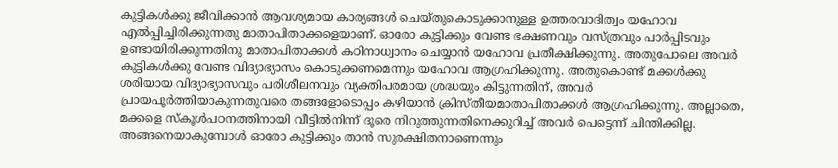കുട്ടികൾക്കു ജീവിക്കാൻ ആവശ്യമായ കാര്യങ്ങൾ ചെയ്തുകൊടുക്കാനുള്ള ഉത്തരവാദിത്വം യഹോവ എൽപ്പിച്ചിരിക്കുന്നതു മാതാപിതാക്കളെയാണ്. ഓരോ കുട്ടിക്കും വേണ്ട ഭക്ഷണവും വസ്ത്രവും പാർപ്പിടവും ഉണ്ടായിരിക്കുന്നതിനു മാതാപിതാക്കൾ കഠിനാധ്വാനം ചെയ്യാൻ യഹോവ പ്രതീക്ഷിക്കുന്നു. അതുപോലെ അവർ കുട്ടികൾക്കു വേണ്ട വിദ്യാഭ്യാസം കൊടുക്കണമെന്നും യഹോവ ആഗ്രഹിക്കുന്നു. അതുകൊണ്ട് മക്കൾക്കു ശരിയായ വിദ്യാഭ്യാസവും പരിശീലനവും വ്യക്തിപരമായ ശ്രദ്ധയും കിട്ടുന്നതിന്, അവർ പ്രായപൂർത്തിയാകുന്നതുവരെ തങ്ങളോടൊപ്പം കഴിയാൻ ക്രിസ്തീയമാതാപിതാക്കൾ ആഗ്രഹിക്കുന്നു. അല്ലാതെ, മക്കളെ സ്കൂൾപഠനത്തിനായി വീട്ടിൽനിന്ന് ദൂരെ നിറുത്തുന്നതിനെക്കുറിച്ച് അവർ പെട്ടെന്ന് ചിന്തിക്കില്ല. അങ്ങനെയാകുമ്പോൾ ഓരോ കുട്ടിക്കും താൻ സുരക്ഷിതനാണെന്നും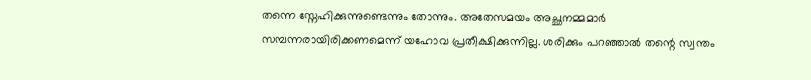തന്നെ സ്നേഹിക്കുന്നുണ്ടെന്നും തോന്നും. അതേസമയം അച്ഛനമ്മമാർ സമ്പന്നരായിരിക്കണമെന്ന് യഹോവ പ്രതീക്ഷിക്കുന്നില്ല. ശരിക്കും പറഞ്ഞാൽ തന്റെ സ്വന്തം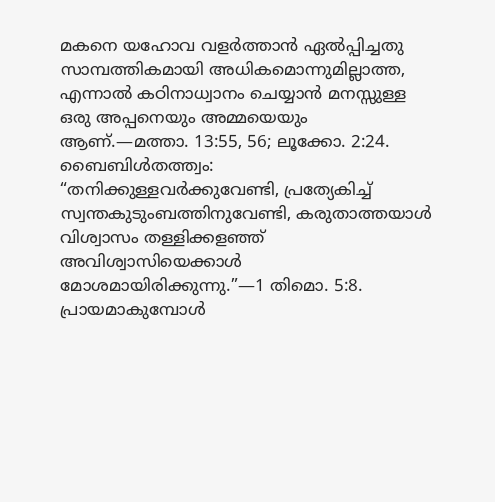മകനെ യഹോവ വളർത്താൻ ഏൽപ്പിച്ചതു സാമ്പത്തികമായി അധികമൊന്നുമില്ലാത്ത, എന്നാൽ കഠിനാധ്വാനം ചെയ്യാൻ മനസ്സുള്ള ഒരു അപ്പനെയും അമ്മയെയും ആണ്.—മത്താ. 13:55, 56; ലൂക്കോ. 2:24.
ബൈബിൾതത്ത്വം: “തനിക്കുള്ളവർക്കുവേണ്ടി, പ്രത്യേകിച്ച് സ്വന്തകുടുംബത്തിനുവേണ്ടി, കരുതാത്തയാൾ വിശ്വാസം തള്ളിക്കളഞ്ഞ് അവിശ്വാസിയെക്കാൾ മോശമായിരിക്കുന്നു.”—1 തിമൊ. 5:8.
പ്രായമാകുമ്പോൾ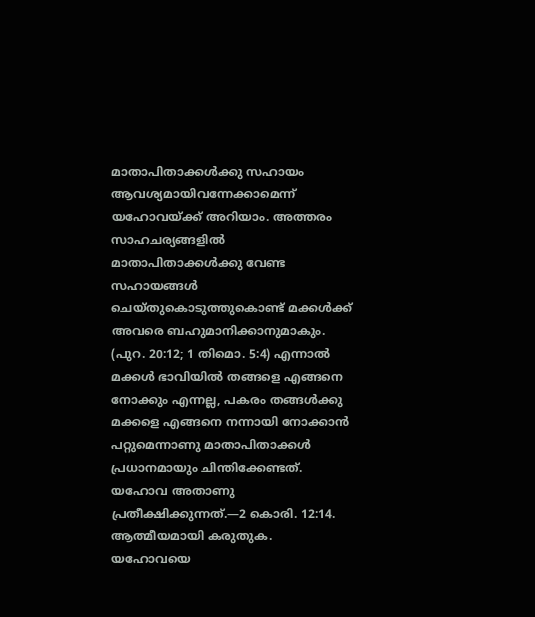മാതാപിതാക്കൾക്കു സഹായം ആവശ്യമായിവന്നേക്കാമെന്ന് യഹോവയ്ക്ക് അറിയാം. അത്തരം സാഹചര്യങ്ങളിൽ മാതാപിതാക്കൾക്കു വേണ്ട സഹായങ്ങൾ ചെയ്തുകൊടുത്തുകൊണ്ട് മക്കൾക്ക് അവരെ ബഹുമാനിക്കാനുമാകും. (പുറ. 20:12; 1 തിമൊ. 5:4) എന്നാൽ മക്കൾ ഭാവിയിൽ തങ്ങളെ എങ്ങനെ നോക്കും എന്നല്ല, പകരം തങ്ങൾക്കു മക്കളെ എങ്ങനെ നന്നായി നോക്കാൻ പറ്റുമെന്നാണു മാതാപിതാക്കൾ പ്രധാനമായും ചിന്തിക്കേണ്ടത്. യഹോവ അതാണു പ്രതീക്ഷിക്കുന്നത്.—2 കൊരി. 12:14.
ആത്മീയമായി കരുതുക. യഹോവയെ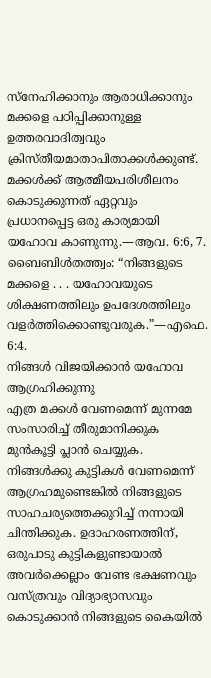സ്നേഹിക്കാനും ആരാധിക്കാനും മക്കളെ പഠിപ്പിക്കാനുള്ള ഉത്തരവാദിത്വവും ക്രിസ്തീയമാതാപിതാക്കൾക്കുണ്ട്. മക്കൾക്ക് ആത്മീയപരിശീലനം കൊടുക്കുന്നത് ഏറ്റവും പ്രധാനപ്പെട്ട ഒരു കാര്യമായി യഹോവ കാണുന്നു.—ആവ. 6:6, 7.
ബൈബിൾതത്ത്വം: “നിങ്ങളുടെ മക്കളെ . . . യഹോവയുടെ ശിക്ഷണത്തിലും ഉപദേശത്തിലും വളർത്തിക്കൊണ്ടുവരുക.”—എഫെ. 6:4.
നിങ്ങൾ വിജയിക്കാൻ യഹോവ ആഗ്രഹിക്കുന്നു
എത്ര മക്കൾ വേണമെന്ന് മുന്നമേ സംസാരിച്ച് തീരുമാനിക്കുക
മുൻകൂട്ടി പ്ലാൻ ചെയ്യുക. നിങ്ങൾക്കു കുട്ടികൾ വേണമെന്ന് ആഗ്രഹമുണ്ടെങ്കിൽ നിങ്ങളുടെ സാഹചര്യത്തെക്കുറിച്ച് നന്നായി ചിന്തിക്കുക. ഉദാഹരണത്തിന്, ഒരുപാടു കുട്ടികളുണ്ടായാൽ അവർക്കെല്ലാം വേണ്ട ഭക്ഷണവും വസ്ത്രവും വിദ്യാഭ്യാസവും കൊടുക്കാൻ നിങ്ങളുടെ കൈയിൽ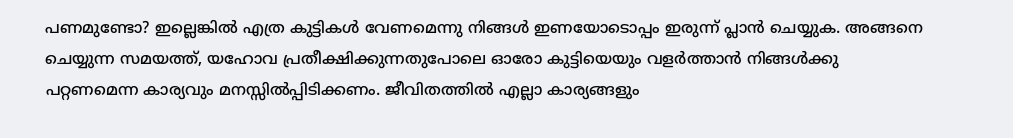പണമുണ്ടോ? ഇല്ലെങ്കിൽ എത്ര കുട്ടികൾ വേണമെന്നു നിങ്ങൾ ഇണയോടൊപ്പം ഇരുന്ന് പ്ലാൻ ചെയ്യുക. അങ്ങനെ ചെയ്യുന്ന സമയത്ത്, യഹോവ പ്രതീക്ഷിക്കുന്നതുപോലെ ഓരോ കുട്ടിയെയും വളർത്താൻ നിങ്ങൾക്കു പറ്റണമെന്ന കാര്യവും മനസ്സിൽപ്പിടിക്കണം. ജീവിതത്തിൽ എല്ലാ കാര്യങ്ങളും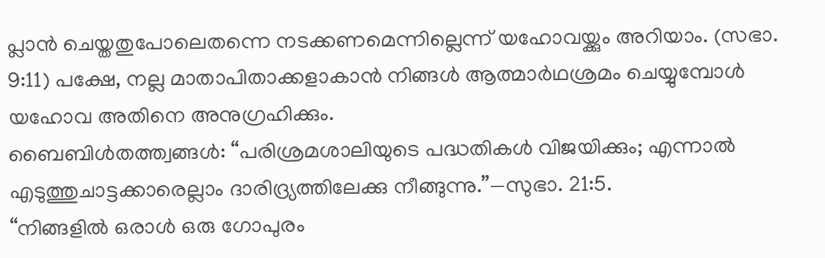പ്ലാൻ ചെയ്തതുപോലെതന്നെ നടക്കണമെന്നില്ലെന്ന് യഹോവയ്ക്കും അറിയാം. (സഭാ. 9:11) പക്ഷേ, നല്ല മാതാപിതാക്കളാകാൻ നിങ്ങൾ ആത്മാർഥശ്രമം ചെയ്യുമ്പോൾ യഹോവ അതിനെ അനുഗ്രഹിക്കും.
ബൈബിൾതത്ത്വങ്ങൾ: “പരിശ്രമശാലിയുടെ പദ്ധതികൾ വിജയിക്കും; എന്നാൽ എടുത്തുചാട്ടക്കാരെല്ലാം ദാരിദ്ര്യത്തിലേക്കു നീങ്ങുന്നു.”—സുഭാ. 21:5.
“നിങ്ങളിൽ ഒരാൾ ഒരു ഗോപുരം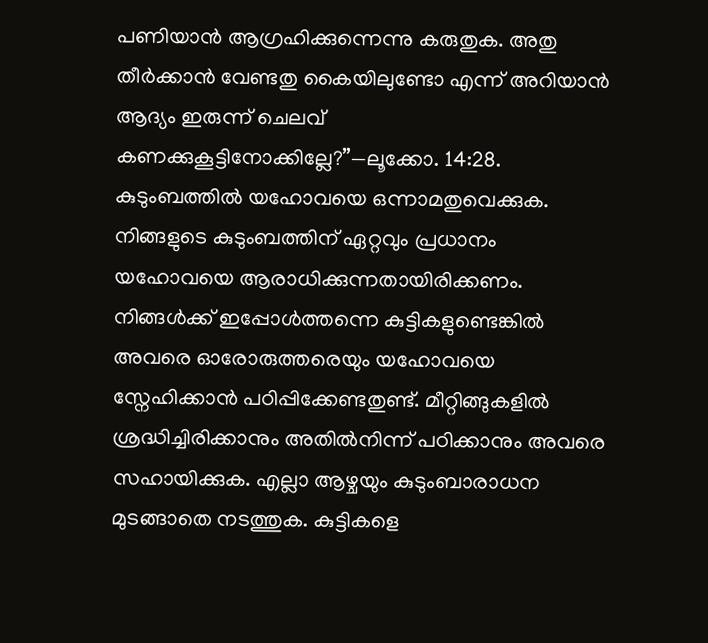പണിയാൻ ആഗ്രഹിക്കുന്നെന്നു കരുതുക. അതു തീർക്കാൻ വേണ്ടതു കൈയിലുണ്ടോ എന്ന് അറിയാൻ ആദ്യം ഇരുന്ന് ചെലവ് കണക്കുകൂട്ടിനോക്കില്ലേ?”—ലൂക്കോ. 14:28.
കുടുംബത്തിൽ യഹോവയെ ഒന്നാമതുവെക്കുക. നിങ്ങളുടെ കുടുംബത്തിന് ഏറ്റവും പ്രധാനം യഹോവയെ ആരാധിക്കുന്നതായിരിക്കണം. നിങ്ങൾക്ക് ഇപ്പോൾത്തന്നെ കുട്ടികളുണ്ടെങ്കിൽ അവരെ ഓരോരുത്തരെയും യഹോവയെ സ്നേഹിക്കാൻ പഠിപ്പിക്കേണ്ടതുണ്ട്. മീറ്റിങ്ങുകളിൽ ശ്രദ്ധിച്ചിരിക്കാനും അതിൽനിന്ന് പഠിക്കാനും അവരെ സഹായിക്കുക. എല്ലാ ആഴ്ചയും കുടുംബാരാധന മുടങ്ങാതെ നടത്തുക. കുട്ടികളെ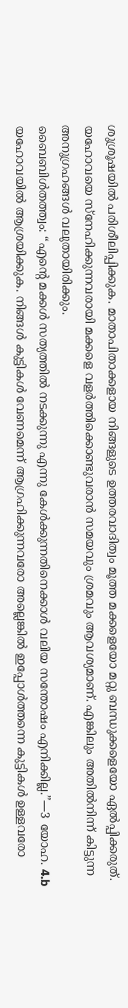ശുശ്രൂഷയിൽ പരിശീലിപ്പിക്കുക. മാതാപിതാക്കളായ നിങ്ങളുടെ ഉത്തരവാദിത്വം മൂത്ത മക്കളെയോ മറ്റു ബന്ധുക്കളെയോ ഏൽപ്പിക്കരുത്. യഹോവയെ സ്നേഹിക്കുന്നവരായി മക്കളെ വളർത്തിക്കൊണ്ടുവരാൻ സമയവും ശ്രമവും ആവശ്യമാണ്. എങ്കിലും അതിൽനിന്ന് കിട്ടുന്ന അനുഗ്രഹങ്ങൾ വലുതായിരിക്കും.
ബൈബിൾതത്ത്വം: “എന്റെ മക്കൾ സത്യത്തിൽ നടക്കുന്നു എന്നു കേൾക്കുന്നതിനെക്കാൾ വലിയ സന്തോഷം എനിക്കില്ല.”—3 യോഹ. 4.b
യഹോവയിൽ ആശ്രയിക്കുക. നിങ്ങൾ കുട്ടികൾ വേണമെന്ന് ആഗ്രഹിക്കുന്നവരോ അല്ലെങ്കിൽ ഇപ്പോൾത്തന്നെ കുട്ടികൾ ഉള്ളവരോ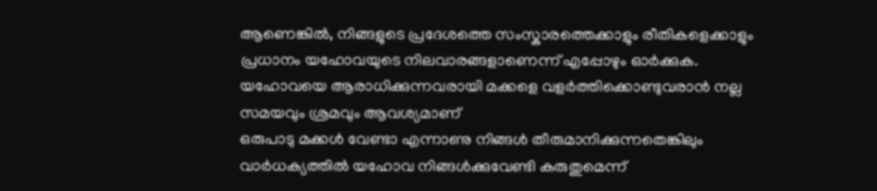ആണെങ്കിൽ, നിങ്ങളുടെ പ്രദേശത്തെ സംസ്കാരത്തെക്കാളും രീതികളെക്കാളും പ്രധാനം യഹോവയുടെ നിലവാരങ്ങളാണെന്ന് എപ്പോഴും ഓർക്കുക.
യഹോവയെ ആരാധിക്കുന്നവരായി മക്കളെ വളർത്തിക്കൊണ്ടുവരാൻ നല്ല സമയവും ശ്രമവും ആവശ്യമാണ്
ഒരുപാടു മക്കൾ വേണ്ടാ എന്നാണു നിങ്ങൾ തീരുമാനിക്കുന്നതെങ്കിലും വാർധക്യത്തിൽ യഹോവ നിങ്ങൾക്കുവേണ്ടി കരുതുമെന്ന്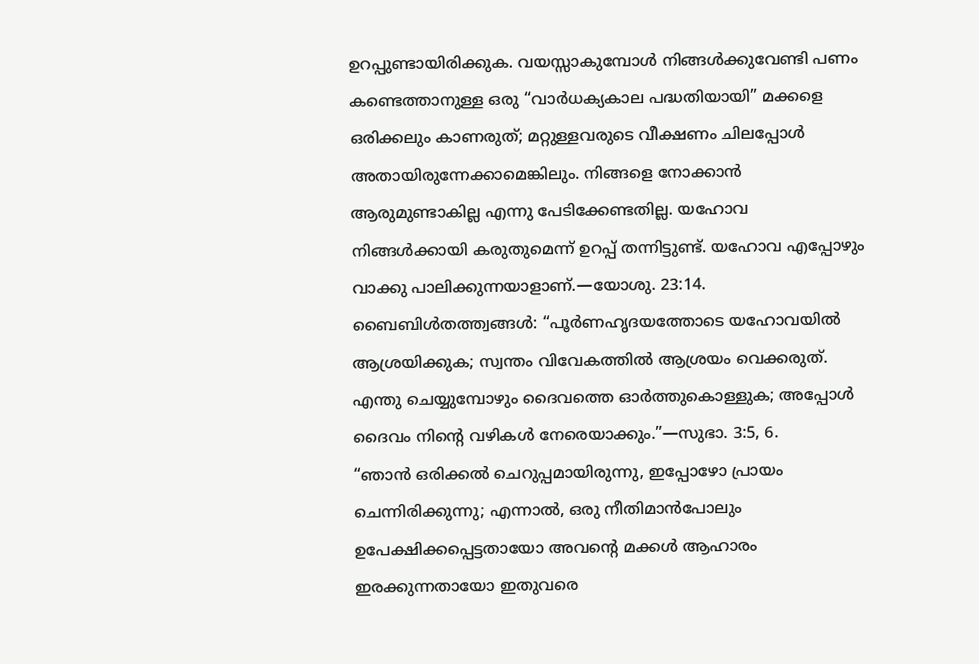ഉറപ്പുണ്ടായിരിക്കുക. വയസ്സാകുമ്പോൾ നിങ്ങൾക്കുവേണ്ടി പണം കണ്ടെത്താനുള്ള ഒരു “വാർധക്യകാല പദ്ധതിയായി” മക്കളെ ഒരിക്കലും കാണരുത്; മറ്റുള്ളവരുടെ വീക്ഷണം ചിലപ്പോൾ അതായിരുന്നേക്കാമെങ്കിലും. നിങ്ങളെ നോക്കാൻ ആരുമുണ്ടാകില്ല എന്നു പേടിക്കേണ്ടതില്ല. യഹോവ നിങ്ങൾക്കായി കരുതുമെന്ന് ഉറപ്പ് തന്നിട്ടുണ്ട്. യഹോവ എപ്പോഴും വാക്കു പാലിക്കുന്നയാളാണ്.—യോശു. 23:14.
ബൈബിൾതത്ത്വങ്ങൾ: “പൂർണഹൃദയത്തോടെ യഹോവയിൽ ആശ്രയിക്കുക; സ്വന്തം വിവേകത്തിൽ ആശ്രയം വെക്കരുത്. എന്തു ചെയ്യുമ്പോഴും ദൈവത്തെ ഓർത്തുകൊള്ളുക; അപ്പോൾ ദൈവം നിന്റെ വഴികൾ നേരെയാക്കും.”—സുഭാ. 3:5, 6.
“ഞാൻ ഒരിക്കൽ ചെറുപ്പമായിരുന്നു, ഇപ്പോഴോ പ്രായം ചെന്നിരിക്കുന്നു; എന്നാൽ, ഒരു നീതിമാൻപോലും ഉപേക്ഷിക്കപ്പെട്ടതായോ അവന്റെ മക്കൾ ആഹാരം ഇരക്കുന്നതായോ ഇതുവരെ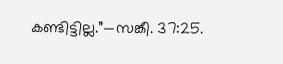കണ്ടിട്ടില്ല.”—സങ്കീ. 37:25.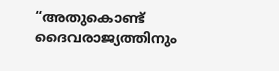“അതുകൊണ്ട് ദൈവരാജ്യത്തിനും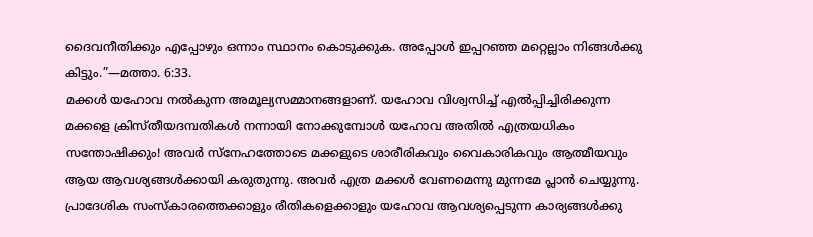ദൈവനീതിക്കും എപ്പോഴും ഒന്നാം സ്ഥാനം കൊടുക്കുക. അപ്പോൾ ഇപ്പറഞ്ഞ മറ്റെല്ലാം നിങ്ങൾക്കു കിട്ടും.”—മത്താ. 6:33.
മക്കൾ യഹോവ നൽകുന്ന അമൂല്യസമ്മാനങ്ങളാണ്. യഹോവ വിശ്വസിച്ച് എൽപ്പിച്ചിരിക്കുന്ന മക്കളെ ക്രിസ്തീയദമ്പതികൾ നന്നായി നോക്കുമ്പോൾ യഹോവ അതിൽ എത്രയധികം സന്തോഷിക്കും! അവർ സ്നേഹത്തോടെ മക്കളുടെ ശാരീരികവും വൈകാരികവും ആത്മീയവും ആയ ആവശ്യങ്ങൾക്കായി കരുതുന്നു. അവർ എത്ര മക്കൾ വേണമെന്നു മുന്നമേ പ്ലാൻ ചെയ്യുന്നു. പ്രാദേശിക സംസ്കാരത്തെക്കാളും രീതികളെക്കാളും യഹോവ ആവശ്യപ്പെടുന്ന കാര്യങ്ങൾക്കു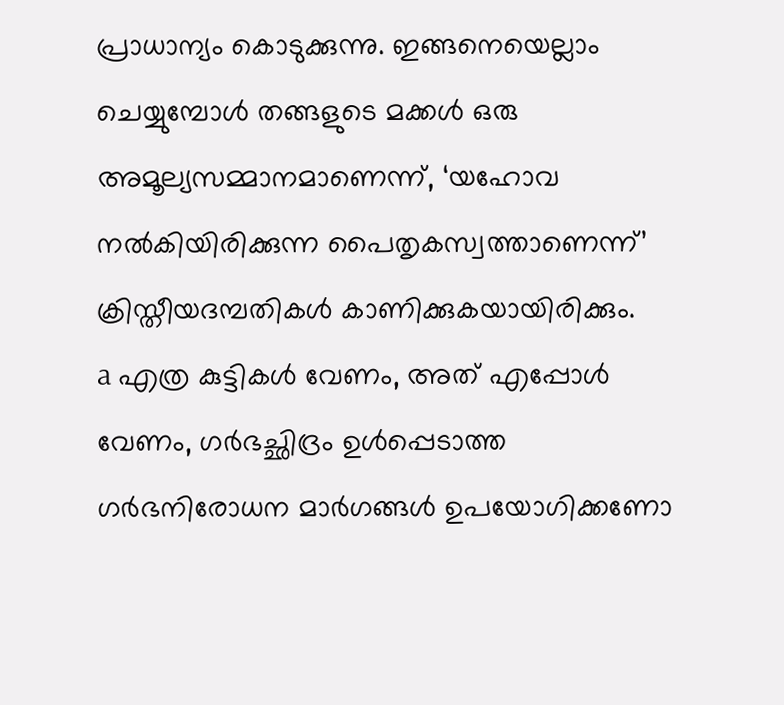പ്രാധാന്യം കൊടുക്കുന്നു. ഇങ്ങനെയെല്ലാം ചെയ്യുമ്പോൾ തങ്ങളുടെ മക്കൾ ഒരു അമൂല്യസമ്മാനമാണെന്ന്, ‘യഹോവ നൽകിയിരിക്കുന്ന പൈതൃകസ്വത്താണെന്ന്’ ക്രിസ്തീയദമ്പതികൾ കാണിക്കുകയായിരിക്കും.
a എത്ര കുട്ടികൾ വേണം, അത് എപ്പോൾ വേണം, ഗർഭച്ഛിദ്രം ഉൾപ്പെടാത്ത ഗർഭനിരോധന മാർഗങ്ങൾ ഉപയോഗിക്കണോ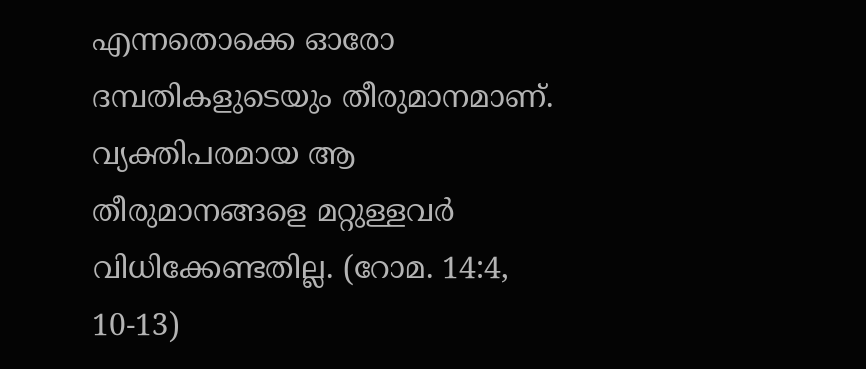എന്നതൊക്കെ ഓരോ ദമ്പതികളുടെയും തീരുമാനമാണ്. വ്യക്തിപരമായ ആ തീരുമാനങ്ങളെ മറ്റുള്ളവർ വിധിക്കേണ്ടതില്ല. (റോമ. 14:4, 10-13)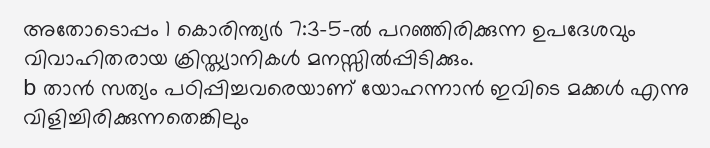അതോടൊപ്പം 1 കൊരിന്ത്യർ 7:3-5-ൽ പറഞ്ഞിരിക്കുന്ന ഉപദേശവും വിവാഹിതരായ ക്രിസ്ത്യാനികൾ മനസ്സിൽപ്പിടിക്കും.
b താൻ സത്യം പഠിപ്പിച്ചവരെയാണ് യോഹന്നാൻ ഇവിടെ മക്കൾ എന്നു വിളിച്ചിരിക്കുന്നതെങ്കിലും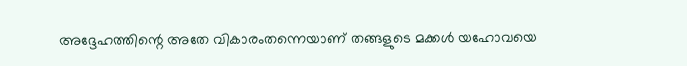അദ്ദേഹത്തിന്റെ അതേ വികാരംതന്നെയാണ് തങ്ങളുടെ മക്കൾ യഹോവയെ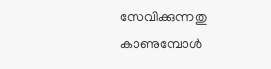സേവിക്കുന്നതു കാണുമ്പോൾ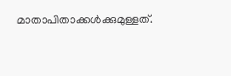മാതാപിതാക്കൾക്കുമുള്ളത്.